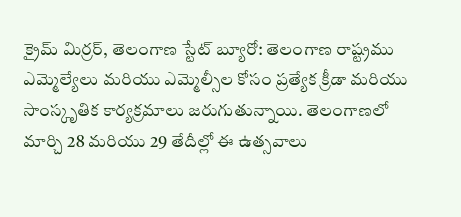క్రైమ్ మిర్రర్, తెలంగాణ స్టేట్ బ్యూరో: తెలంగాణ రాష్ట్రము ఎమ్మెల్యేలు మరియు ఎమ్మెల్సీల కోసం ప్రత్యేక క్రీడా మరియు సాంస్కృతిక కార్యక్రమాలు జరుగుతున్నాయి. తెలంగాణలో మార్చి 28 మరియు 29 తేదీల్లో ఈ ఉత్సవాలు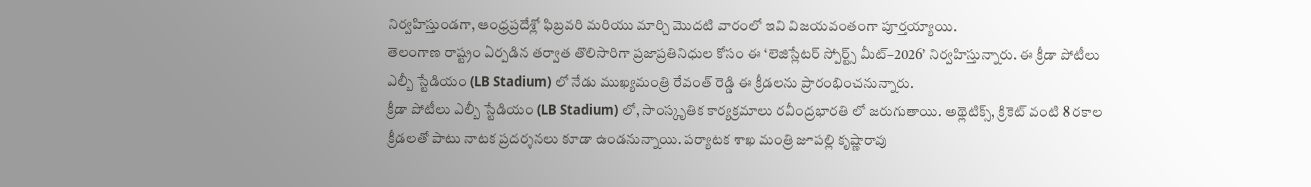నిర్వహిస్తుండగా, ఆంధ్రప్రదేశ్లో ఫిబ్రవరి మరియు మార్చి మొదటి వారంలో ఇవి విజయవంతంగా పూర్తయ్యాయి.
తెలంగాణ రాష్ట్రం ఏర్పడిన తర్వాత తొలిసారిగా ప్రజాప్రతినిధుల కోసం ఈ ‘లెజిస్లేటర్ స్పోర్ట్స్ మీట్–2026’ నిర్వహిస్తున్నారు. ఈ క్రీడా పోటీలు ఎల్బీ స్టేడియం (LB Stadium) లో నేడు ముఖ్యమంత్రి రేవంత్ రెడ్డి ఈ క్రీడలను ప్రారంభించనున్నారు.
క్రీడా పోటీలు ఎల్బీ స్టేడియం (LB Stadium) లో, సాంస్కృతిక కార్యక్రమాలు రవీంద్రభారతి లో జరుగుతాయి. అథ్లెటిక్స్, క్రికెట్ వంటి 8 రకాల క్రీడలతో పాటు నాటక ప్రదర్శనలు కూడా ఉండనున్నాయి. పర్యాటక శాఖ మంత్రి జూపల్లి కృష్ణారావు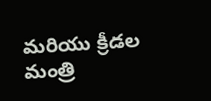మరియు క్రీడల మంత్రి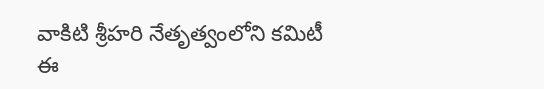వాకిటి శ్రీహరి నేతృత్వంలోని కమిటీ ఈ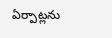ఏర్పాట్లను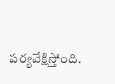పర్యవేక్షిస్తోంది.